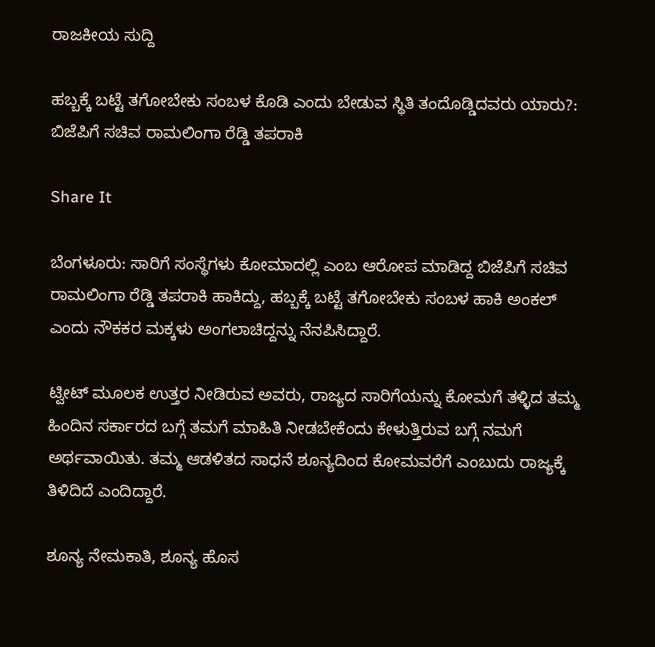ರಾಜಕೀಯ ಸುದ್ದಿ

ಹಬ್ಬಕ್ಕೆ ಬಟ್ಟೆ ತಗೋಬೇಕು ಸಂಬಳ ಕೊಡಿ ಎಂದು ಬೇಡುವ ಸ್ಥಿತಿ ತಂದೊಡ್ಡಿದವರು ಯಾರು?: ಬಿಜೆಪಿಗೆ ಸಚಿವ ರಾಮಲಿಂಗಾ ರೆಡ್ಡಿ ತಪರಾಕಿ

Share It

ಬೆಂಗಳೂರು: ಸಾರಿಗೆ ಸಂಸ್ಥೆಗಳು ಕೋಮಾದಲ್ಲಿ ಎಂಬ ಆರೋಪ ಮಾಡಿದ್ದ ಬಿಜೆಪಿಗೆ ಸಚಿವ ರಾಮಲಿಂಗಾ ರೆಡ್ಡಿ ತಪರಾಕಿ ಹಾಕಿದ್ದು, ಹಬ್ಬಕ್ಕೆ ಬಟ್ಟೆ ತಗೋಬೇಕು ಸಂಬಳ ಹಾಕಿ ಅಂಕಲ್ ಎಂದು ನೌಕಕರ ಮಕ್ಕಳು ಅಂಗಲಾಚಿದ್ದನ್ನು ನೆನಪಿಸಿದ್ದಾರೆ.

ಟ್ವೀಟ್ ಮೂಲಕ ಉತ್ತರ ನೀಡಿರುವ ಅವರು, ರಾಜ್ಯದ ಸಾರಿಗೆಯನ್ನು ಕೋಮಗೆ ತಳ್ಳಿದ ತಮ್ಮ ಹಿಂದಿನ ಸರ್ಕಾರದ ಬಗ್ಗೆ ತಮಗೆ ಮಾಹಿತಿ ನೀಡಬೇಕೆಂದು ಕೇಳುತ್ತಿರುವ ಬಗ್ಗೆ ನಮಗೆ ಅರ್ಥವಾಯಿತು. ತಮ್ಮ ಆಡಳಿತದ ಸಾಧನೆ ಶೂನ್ಯದಿಂದ ಕೋಮವರೆಗೆ ಎಂಬುದು ರಾಜ್ಯಕ್ಕೆ ತಿಳಿದಿದೆ ಎಂದಿದ್ದಾರೆ.

ಶೂನ್ಯ ನೇಮಕಾತಿ, ಶೂನ್ಯ ಹೊಸ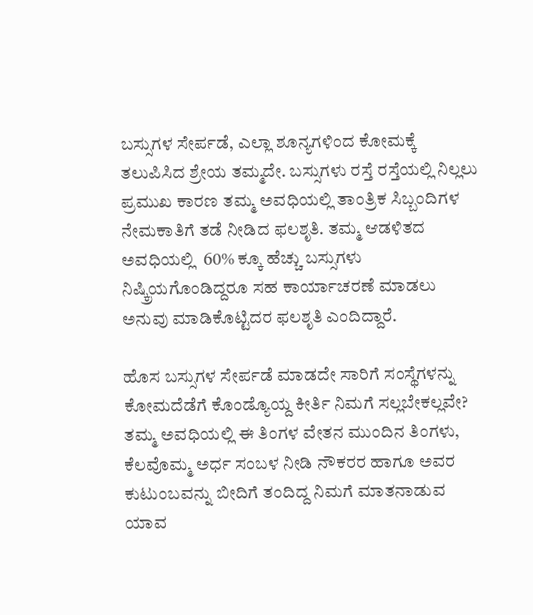ಬಸ್ಸುಗಳ ಸೇರ್ಪಡೆ, ಎಲ್ಲಾ ಶೂನ್ಯಗಳಿಂದ ಕೋಮಕ್ಕೆ ತಲುಪಿಸಿದ ಶ್ರೇಯ ತಮ್ಮದೇ. ಬಸ್ಸುಗಳು ರಸ್ತೆ ರಸ್ತೆಯಲ್ಲಿ ನಿಲ್ಲಲು ಪ್ರಮುಖ ಕಾರಣ ತಮ್ಮ ಅವಧಿಯಲ್ಲಿ ತಾಂತ್ರಿಕ ಸಿಬ್ಬಂದಿಗಳ ನೇಮಕಾತಿಗೆ ತಡೆ ನೀಡಿದ ಫಲಶೃತಿ. ತಮ್ಮ ‌ಆಡಳಿತದ ಅವಧಿಯಲ್ಲಿ  60% ಕ್ಕೂ ಹೆಚ್ಚು ಬಸ್ಸುಗಳು ನಿಷ್ಕ್ರಿಯಗೊಂಡಿದ್ದರೂ ಸಹ ಕಾರ್ಯಾಚರಣೆ‌ ಮಾಡಲು ಅನುವು ಮಾಡಿಕೊಟ್ಟಿದರ ಫಲಶೃತಿ ಎಂದಿದ್ದಾರೆ.

ಹೊಸ ಬಸ್ಸುಗಳ ಸೇರ್ಪಡೆ ಮಾಡದೇ ಸಾರಿಗೆ ಸಂಸ್ಥೆಗಳನ್ನು ಕೋಮದೆಡೆಗೆ ಕೊಂಡ್ಯೊಯ್ದ ಕೀರ್ತಿ ನಿಮಗೆ ಸಲ್ಲಬೇಕಲ್ಲವೇ? ತಮ್ಮ ಅವಧಿಯಲ್ಲಿ ಈ ತಿಂಗಳ ವೇತನ ಮುಂದಿನ ತಿಂಗಳು, ಕೆಲವೊಮ್ಮ ಅರ್ಧ ಸಂಬಳ ನೀಡಿ ನೌಕರರ ಹಾಗೂ ಅವರ ಕುಟುಂಬವನ್ನು ಬೀದಿಗೆ ತಂದಿದ್ದ ನಿಮಗೆ ಮಾತನಾಡುವ ಯಾವ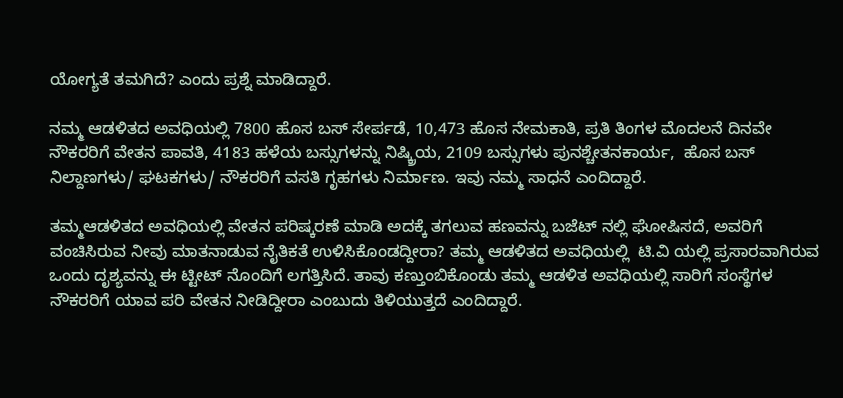ಯೋಗ್ಯತೆ ತಮಗಿದೆ? ಎಂದು ಪ್ರಶ್ನೆ ಮಾಡಿದ್ದಾರೆ.

ನಮ್ಮ ಆಡಳಿತದ ಅವಧಿಯಲ್ಲಿ 7800 ಹೊಸ ಬಸ್ ಸೇರ್ಪಡೆ, 10,473 ಹೊಸ ನೇಮಕಾತಿ, ಪ್ರತಿ‌‌‌ ತಿಂಗಳ‌ ಮೊದಲನೆ ದಿನವೇ ನೌಕರರಿಗೆ ವೇತನ ಪಾವತಿ, 4183 ಹಳೆಯ ಬಸ್ಸುಗಳನ್ನು ನಿಷ್ಕ್ರಿಯ, 2109 ಬಸ್ಸುಗಳು ಪುನಶ್ಚೇತನ‌ಕಾರ್ಯ,  ಹೊಸ ಬಸ್‌ ನಿಲ್ದಾಣಗಳು/ ಘಟಕಗಳು/ ನೌಕರರಿಗೆ ವಸತಿ ಗೃಹಗಳು ನಿರ್ಮಾಣ. ಇವು ನಮ್ಮ‌ ಸಾಧನೆ ಎಂದಿದ್ದಾರೆ.

ತಮ್ಮ‌ಆಡಳಿತದ ಅವಧಿಯಲ್ಲಿ ವೇತನ‌ ಪರಿಷ್ಕರಣೆ‌‌ ಮಾಡಿ‌ ಅದಕ್ಕೆ ತಗಲುವ ಹಣವನ್ನು ಬಜೆಟ್ ನಲ್ಲಿ ಘೋಷಿಸದೆ, ಅವರಿಗೆ ವಂಚಿಸಿರುವ ನೀವು ಮಾತನಾಡುವ ನೈತಿಕತೆ ಉಳಿಸಿಕೊಂಡದ್ದೀರಾ? ತಮ್ಮ ಆಡಳಿತದ ಅವಧಿಯಲ್ಲಿ  ಟಿ.ವಿ‌ ಯಲ್ಲಿ‌ ಪ್ರಸಾರವಾಗಿರುವ ಒಂದು ದೃಶ್ಯವನ್ನು ಈ ಟ್ಟೀಟ್ ನೊಂದಿಗೆ ಲಗತ್ತಿಸಿದೆ. ತಾವು‌ ಕಣ್ತುಂಬಿಕೊಂಡು ತಮ್ಮ ಆಡಳಿತ ಅವಧಿಯಲ್ಲಿ ಸಾರಿಗೆ ಸಂಸ್ಥೆಗಳ ನೌಕರರಿಗೆ ಯಾವ ಪರಿ ವೇತನ ನೀಡಿದ್ದೀರಾ ಎಂಬುದು ತಿಳಿಯುತ್ತದೆ ಎಂದಿದ್ದಾರೆ.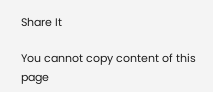Share It

You cannot copy content of this page